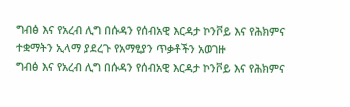ግብፅ እና የአረብ ሊግ በሱዳን የሰብአዊ እርዳታ ኮንቮይ እና የሕክምና ተቋማትን ኢላማ ያደረጉ የአማፂያን ጥቃቶችን አወገዙ
ግብፅ እና የአረብ ሊግ በሱዳን የሰብአዊ እርዳታ ኮንቮይ እና የሕክምና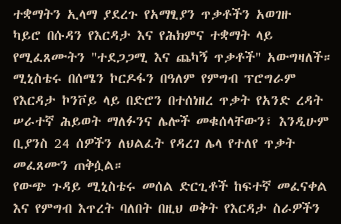ተቋማትን ኢላማ ያደረጉ የአማፂያን ጥቃቶችን አወገዙ
ካይሮ በሱዳን የእርዳታ እና የሕክምና ተቋማት ላይ የሚፈጸሙትን "ተደጋጋሚ እና ጨካኝ ጥቃቶች" አውግዛለች። ሚኒስቴሩ በሰሜን ኮርዶፋን በዓለም የምግብ ፕሮግራም የእርዳታ ኮንቮይ ላይ በድሮን በተሰነዘረ ጥቃት የአንድ ረዳት ሠራተኛ ሕይወት ማለፉንና ሌሎች መቁሰላቸውን፣ እንዲሁም ቢያንስ 24 ሰዎችን ለህልፈት የዳረገ ሌላ የተለየ ጥቃት መፈጸሙን ጠቅሷል።
የውጭ ጉዳይ ሚኒስቴሩ መሰል ድርጊቶች ከፍተኛ መፈናቀል እና የምግብ እጥረት ባለበት በዚህ ወቅት የእርዳታ ስራዎችን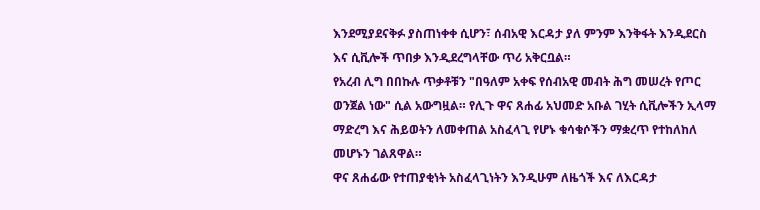እንደሚያደናቅፉ ያስጠነቀቀ ሲሆን፣ ሰብአዊ እርዳታ ያለ ምንም እንቅፋት እንዲደርስ እና ሲቪሎች ጥበቃ እንዲደረግላቸው ጥሪ አቅርቧል።
የአረብ ሊግ በበኩሉ ጥቃቶቹን "በዓለም አቀፍ የሰብአዊ መብት ሕግ መሠረት የጦር ወንጀል ነው" ሲል አውግዟል። የሊጉ ዋና ጸሐፊ አህመድ አቡል ገሂት ሲቪሎችን ኢላማ ማድረግ እና ሕይወትን ለመቀጠል አስፈላጊ የሆኑ ቁሳቁሶችን ማቋረጥ የተከለከለ መሆኑን ገልጸዋል።
ዋና ጸሐፊው የተጠያቂነት አስፈላጊነትን እንዲሁም ለዜጎች እና ለእርዳታ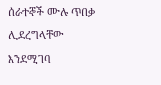ሰራተኞች ሙሉ ጥበቃ ሊደረግላቸው እንደሚገባ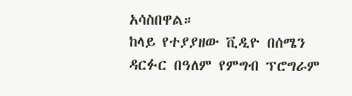አሳስበዋል።
ከላይ የተያያዘው ቪዲዮ በሰሜን ዳርፉር በዓለም የምግብ ፕሮግራም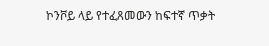ኮንቮይ ላይ የተፈጸመውን ከፍተኛ ጥቃት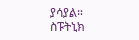ያሳያል።
ስፑትኒክ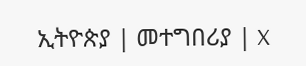ኢትዮጵያ | መተግበሪያ | X